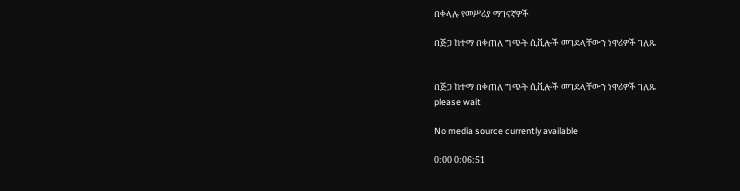በቀላሉ የመሥሪያ ማገናኛዎች

በጅጋ ከተማ በቀጠለ ግጭት ሲቪሎች መገደላቸውን ነዋሪዎች ገለጹ


በጅጋ ከተማ በቀጠለ ግጭት ሲቪሎች መገደላቸውን ነዋሪዎች ገለጹ
please wait

No media source currently available

0:00 0:06:51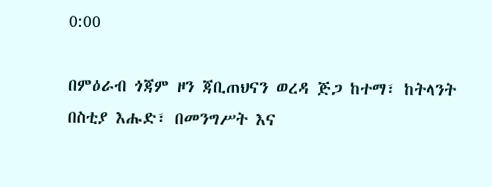0:00

በምዕራብ ጎጃም ዞን ጃቢጠህናን ወረዳ ጅጋ ከተማ፣ ከትላንት በስቲያ እሑድ፣ በመንግሥት እና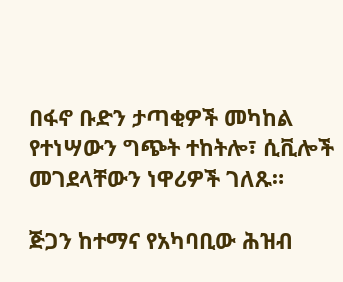በፋኖ ቡድን ታጣቂዎች መካከል የተነሣውን ግጭት ተከትሎ፣ ሲቪሎች መገደላቸውን ነዋሪዎች ገለጹ።

ጅጋን ከተማና የአካባቢው ሕዝብ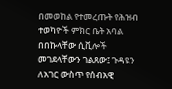በመወከል የተመረጡት የሕዝብ ተወካዮች ምክር ቤት አባል በበኩላቸው ሲቪሎች መገደላቸውን ገልጸው፤ ጉዳዩን ለአገር ውስጥ የሰብአዊ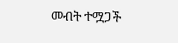መብት ተሟጋች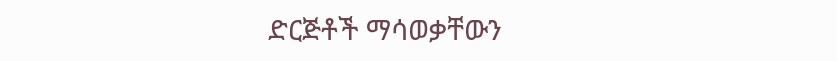ድርጅቶች ማሳወቃቸውን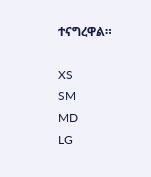ተናግረዋል።

XS
SM
MD
LG